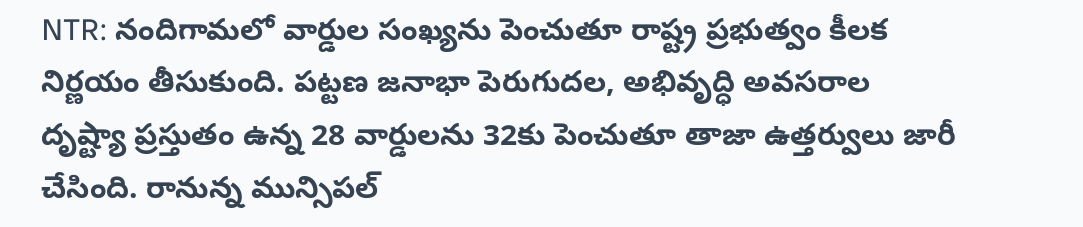NTR: నందిగామలో వార్డుల సంఖ్యను పెంచుతూ రాష్ట్ర ప్రభుత్వం కీలక నిర్ణయం తీసుకుంది. పట్టణ జనాభా పెరుగుదల, అభివృద్ధి అవసరాల దృష్ట్యా ప్రస్తుతం ఉన్న 28 వార్డులను 32కు పెంచుతూ తాజా ఉత్తర్వులు జారీ చేసింది. రానున్న మున్సిపల్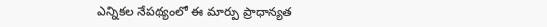ఎన్నికల నేపథ్యంలో ఈ మార్పు ప్రాధాన్యత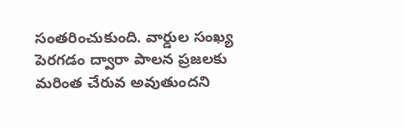సంతరించుకుంది. వార్డుల సంఖ్య పెరగడం ద్వారా పాలన ప్రజలకు మరింత చేరువ అవుతుందని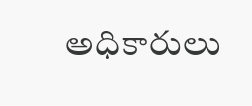అధికారులు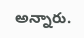అన్నారు.